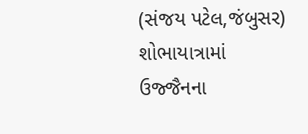(સંજય પટેલ,જંબુસર)
શોભાયાત્રામાં ઉજ્જૈનના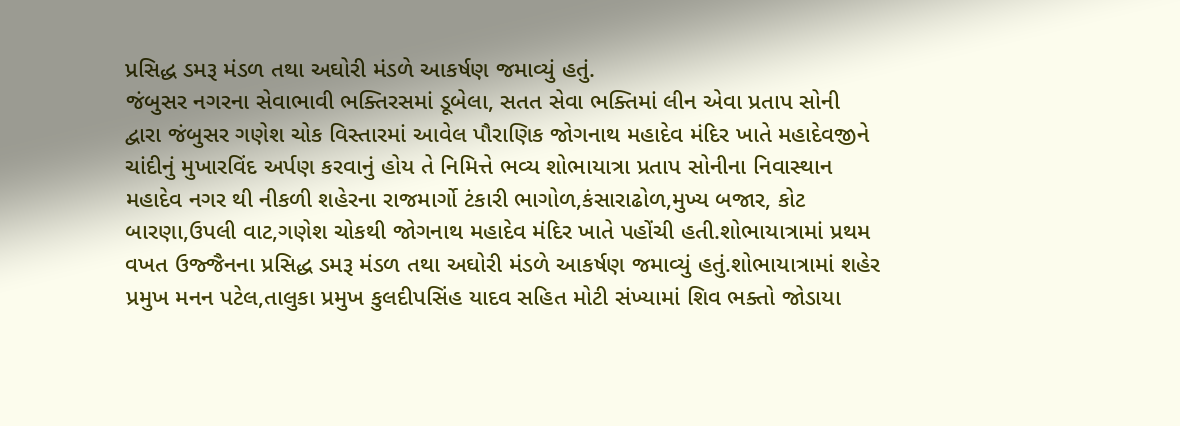પ્રસિદ્ધ ડમરૂ મંડળ તથા અઘોરી મંડળે આકર્ષણ જમાવ્યું હતું.
જંબુસર નગરના સેવાભાવી ભક્તિરસમાં ડૂબેલા, સતત સેવા ભક્તિમાં લીન એવા પ્રતાપ સોની દ્વારા જંબુસર ગણેશ ચોક વિસ્તારમાં આવેલ પૌરાણિક જોગનાથ મહાદેવ મંદિર ખાતે મહાદેવજીને ચાંદીનું મુખારવિંદ અર્પણ કરવાનું હોય તે નિમિત્તે ભવ્ય શોભાયાત્રા પ્રતાપ સોનીના નિવાસ્થાન મહાદેવ નગર થી નીકળી શહેરના રાજમાર્ગો ટંકારી ભાગોળ,કંસારાઢોળ,મુખ્ય બજાર, કોટ બારણા,ઉપલી વાટ,ગણેશ ચોકથી જોગનાથ મહાદેવ મંદિર ખાતે પહોંચી હતી.શોભાયાત્રામાં પ્રથમ વખત ઉજ્જૈનના પ્રસિદ્ધ ડમરૂ મંડળ તથા અઘોરી મંડળે આકર્ષણ જમાવ્યું હતું.શોભાયાત્રામાં શહેર પ્રમુખ મનન પટેલ,તાલુકા પ્રમુખ કુલદીપસિંહ યાદવ સહિત મોટી સંખ્યામાં શિવ ભક્તો જોડાયા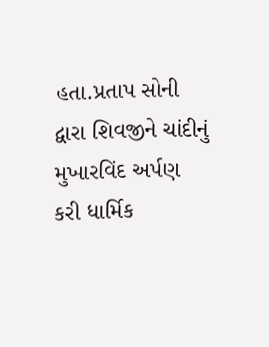હતા.પ્રતાપ સોની દ્વારા શિવજીને ચાંદીનું મુખારવિંદ અર્પણ કરી ધાર્મિક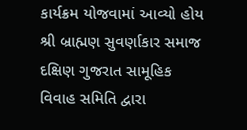કાર્યક્રમ યોજવામાં આવ્યો હોય શ્રી બ્રાહ્મણ સુવર્ણાકાર સમાજ દક્ષિણ ગુજરાત સામૂહિક વિવાહ સમિતિ દ્વારા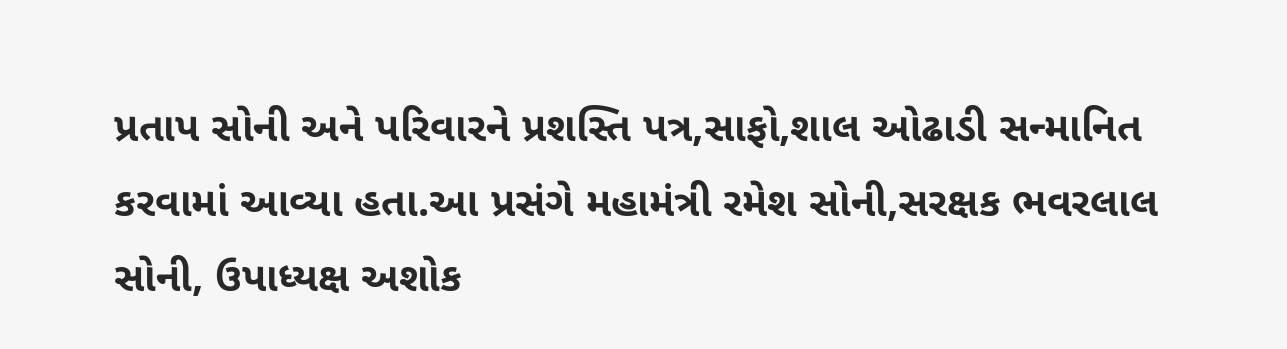પ્રતાપ સોની અને પરિવારને પ્રશસ્તિ પત્ર,સાફો,શાલ ઓઢાડી સન્માનિત કરવામાં આવ્યા હતા.આ પ્રસંગે મહામંત્રી રમેશ સોની,સરક્ષક ભવરલાલ સોની, ઉપાધ્યક્ષ અશોક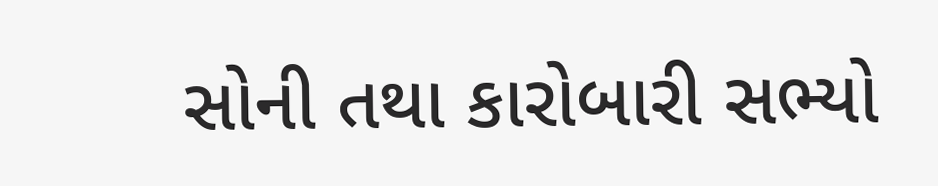સોની તથા કારોબારી સભ્યો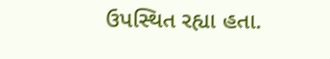ઉપસ્થિત રહ્યા હતા.